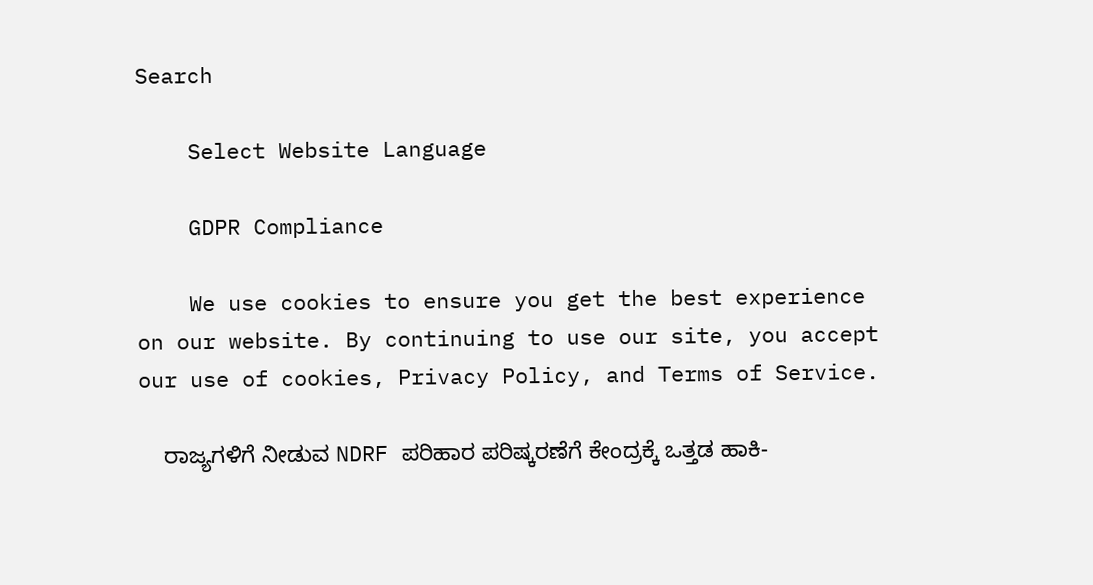Search

    Select Website Language

    GDPR Compliance

    We use cookies to ensure you get the best experience on our website. By continuing to use our site, you accept our use of cookies, Privacy Policy, and Terms of Service.

    ರಾಜ್ಯಗಳಿಗೆ ನೀಡುವ NDRF ಪರಿಹಾರ ಪರಿಷ್ಕರಣೆಗೆ ಕೇಂದ್ರಕ್ಕೆ ಒತ್ತಡ ಹಾಕಿ-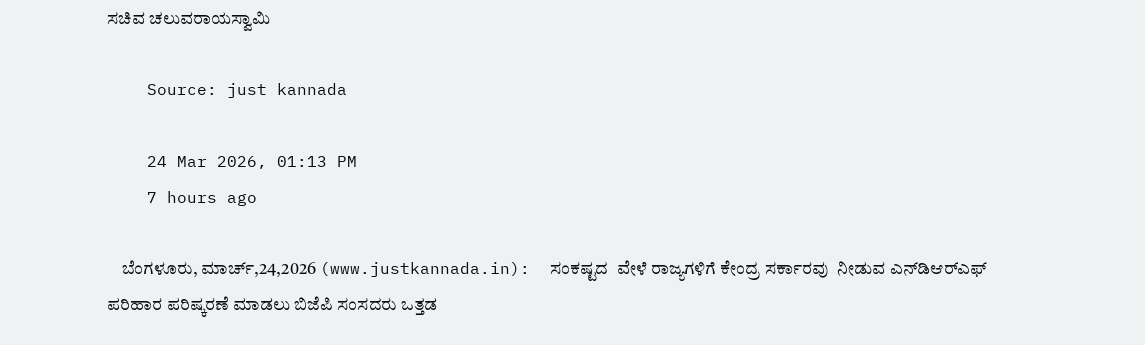ಸಚಿವ ಚಲುವರಾಯಸ್ವಾಮಿ

    Source: just kannada

    24 Mar 2026, 01:13 PM
    7 hours ago

    ಬೆಂಗಳೂರು, ಮಾರ್ಚ್,24,2026 (www.justkannada.in):  ಸಂಕಷ್ಟದ  ವೇಳೆ ರಾಜ್ಯಗಳಿಗೆ ಕೇಂದ್ರ ಸರ್ಕಾರವು  ನೀಡುವ ಎನ್‌ಡಿಆರ್‌ಎಫ್‌ ಪರಿಹಾರ ಪರಿಷ್ಕರಣೆ ಮಾಡಲು ಬಿಜೆಪಿ ಸಂಸದರು ಒತ್ತಡ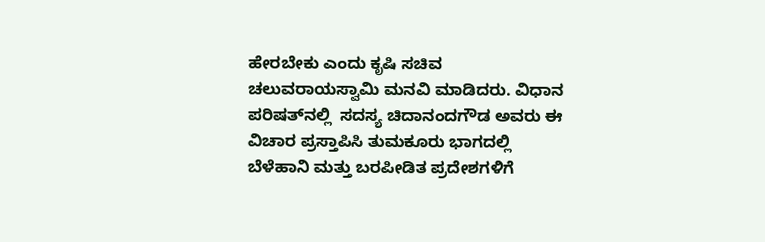ಹೇರಬೇಕು ಎಂದು ಕೃಷಿ ಸಚಿವ ಚಲುವರಾಯಸ್ವಾಮಿ ಮನವಿ ಮಾಡಿದರು. ವಿಧಾನ ಪರಿಷತ್‌ನಲ್ಲಿ  ಸದಸ್ಯ ಚಿದಾನಂದಗೌಡ ಅವರು ಈ ವಿಚಾರ ಪ್ರಸ್ತಾಪಿಸಿ ತುಮಕೂರು ಭಾಗದಲ್ಲಿ ಬೆಳೆಹಾನಿ ಮತ್ತು ಬರಪೀಡಿತ ಪ್ರದೇಶಗಳಿಗೆ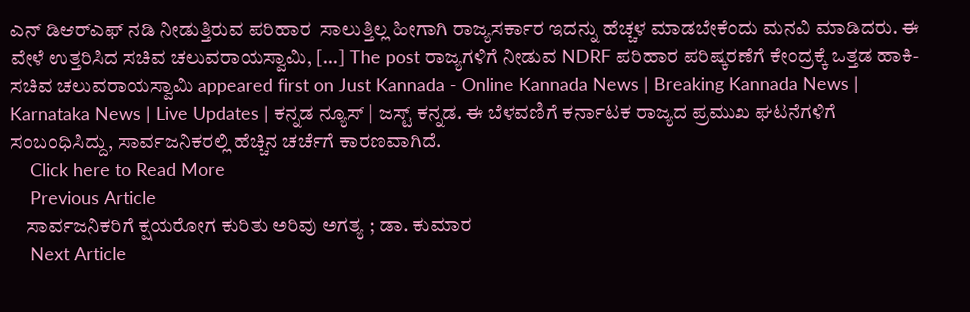ಎನ್‌ ಡಿಆರ್‌ಎಫ್‌ ನಡಿ ನೀಡುತ್ತಿರುವ ಪರಿಹಾರ  ಸಾಲುತ್ತಿಲ್ಲ ಹೀಗಾಗಿ ರಾಜ್ಯಸರ್ಕಾರ ಇದನ್ನು ಹೆಚ್ಚಳ ಮಾಡಬೇಕೆಂದು ಮನವಿ ಮಾಡಿದರು. ಈ ವೇಳೆ ಉತ್ತರಿಸಿದ ಸಚಿವ ಚಲುವರಾಯಸ್ವಾಮಿ, […] The post ರಾಜ್ಯಗಳಿಗೆ ನೀಡುವ NDRF ಪರಿಹಾರ ಪರಿಷ್ಕರಣೆಗೆ ಕೇಂದ್ರಕ್ಕೆ ಒತ್ತಡ ಹಾಕಿ- ಸಚಿವ ಚಲುವರಾಯಸ್ವಾಮಿ appeared first on Just Kannada - Online Kannada News | Breaking Kannada News | Karnataka News | Live Updates | ಕನ್ನಡ ನ್ಯೂಸ್ | ಜಸ್ಟ್ ಕನ್ನಡ. ಈ ಬೆಳವಣಿಗೆ ಕರ್ನಾಟಕ ರಾಜ್ಯದ ಪ್ರಮುಖ ಘಟನೆಗಳಿಗೆ ಸಂಬಂಧಿಸಿದ್ದು, ಸಾರ್ವಜನಿಕರಲ್ಲಿ ಹೆಚ್ಚಿನ ಚರ್ಚೆಗೆ ಕಾರಣವಾಗಿದೆ.
    Click here to Read More
    Previous Article
    ಸಾರ್ವಜನಿಕರಿಗೆ ಕ್ಷಯರೋಗ ಕುರಿತು ಅರಿವು ಅಗತ್ಯ ; ಡಾ. ಕುಮಾರ
    Next Article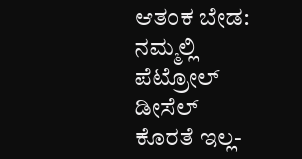ಆತಂಕ ಬೇಡ: ನಮ್ಮಲ್ಲಿ ಪೆಟ್ರೋಲ್ ಡೀಸೆಲ್ ಕೊರತೆ ಇಲ್ಲ-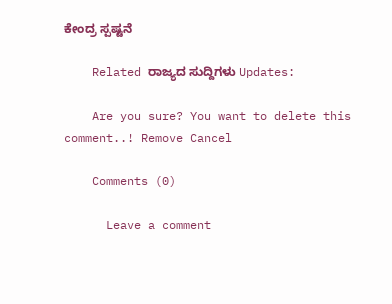ಕೇಂದ್ರ ಸ್ಪಷ್ಟನೆ

    Related ರಾಜ್ಯದ ಸುದ್ದಿಗಳು Updates:

    Are you sure? You want to delete this comment..! Remove Cancel

    Comments (0)

      Leave a comment